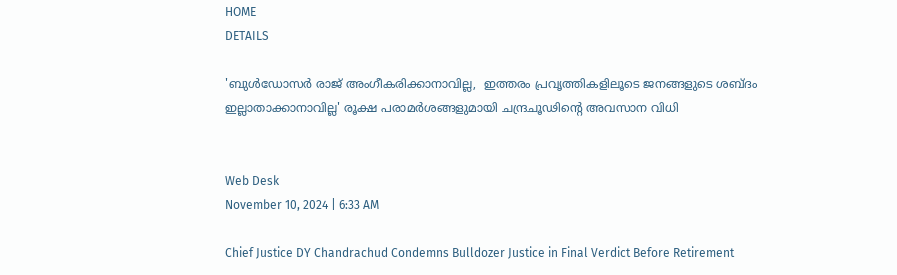HOME
DETAILS

'ബുള്‍ഡോസര്‍ രാജ് അംഗീകരിക്കാനാവില്ല,  ഇത്തരം പ്രവൃത്തികളിലൂടെ ജനങ്ങളുടെ ശബ്ദം ഇല്ലാതാക്കാനാവില്ല' രൂക്ഷ പരാമര്‍ശങ്ങളുമായി ചന്ദ്രചൂഢിന്റെ അവസാന വിധി


Web Desk
November 10, 2024 | 6:33 AM

Chief Justice DY Chandrachud Condemns Bulldozer Justice in Final Verdict Before Retirement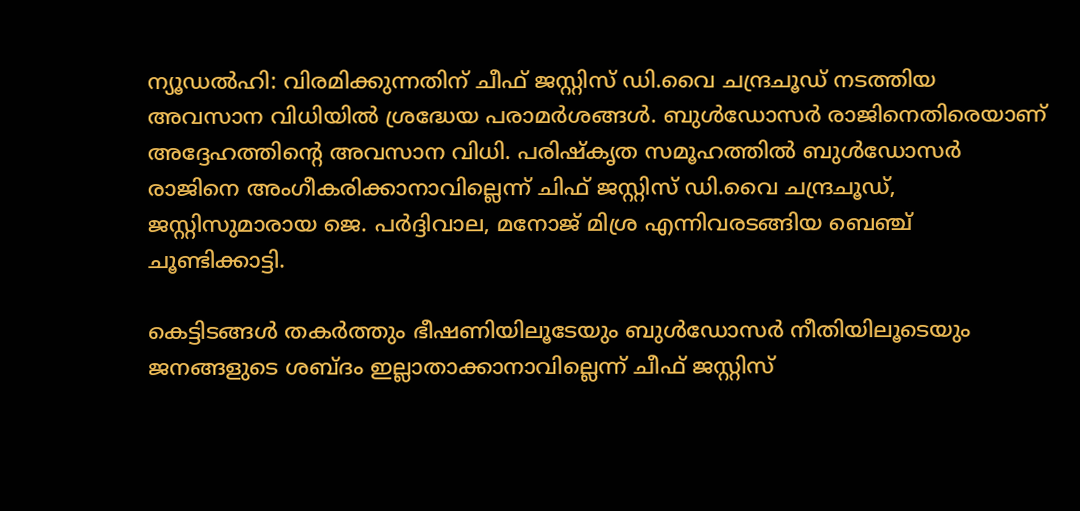ന്യൂഡല്‍ഹി: വിരമിക്കുന്നതിന് ചീഫ് ജസ്റ്റിസ് ഡി.വൈ ചന്ദ്രചൂഡ് നടത്തിയ അവസാന വിധിയില്‍ ശ്രദ്ധേയ പരാമര്‍ശങ്ങള്‍. ബുള്‍ഡോസര്‍ രാജിനെതിരെയാണ് അദ്ദേഹത്തിന്റെ അവസാന വിധി. പരിഷ്‌കൃത സമൂഹത്തില്‍ ബുള്‍ഡോസര്‍ രാജിനെ അംഗീകരിക്കാനാവില്ലെന്ന് ചിഫ് ജസ്റ്റിസ് ഡി.വൈ ചന്ദ്രചൂഡ്, ജസ്റ്റിസുമാരായ ജെ. പര്‍ദ്ദിവാല, മനോജ് മിശ്ര എന്നിവരടങ്ങിയ ബെഞ്ച് ചൂണ്ടിക്കാട്ടി.

കെട്ടിടങ്ങള്‍ തകര്‍ത്തും ഭീഷണിയിലൂടേയും ബുള്‍ഡോസര്‍ നീതിയിലൂടെയും ജനങ്ങളുടെ ശബ്ദം ഇല്ലാതാക്കാനാവില്ലെന്ന് ചീഫ് ജസ്റ്റിസ്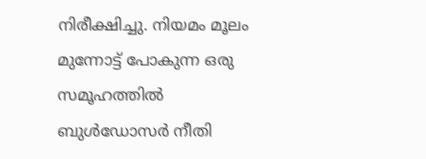നിരീക്ഷിച്ചു. നിയമം മൂലം മുന്നോട്ട് പോകുന്ന ഒരു സമൂഹത്തില്‍ ബുള്‍ഡോസര്‍ നീതി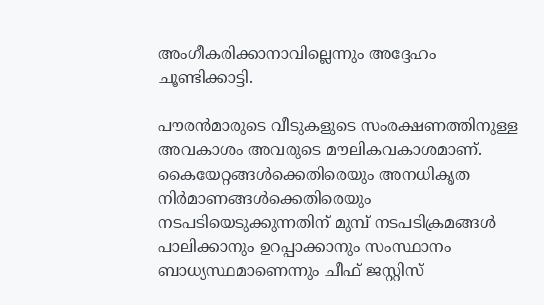അംഗീകരിക്കാനാവില്ലെന്നും അദ്ദേഹം ചൂണ്ടിക്കാട്ടി.

പൗരന്‍മാരുടെ വീടുകളുടെ സംരക്ഷണത്തിനുള്ള അവകാശം അവരുടെ മൗലികവകാശമാണ്. കൈയേറ്റങ്ങള്‍ക്കെതിരെയും അനധികൃത നിര്‍മാണങ്ങള്‍ക്കെതിരെയും നടപടിയെടുക്കുന്നതിന് മുമ്പ് നടപടിക്രമങ്ങള്‍ പാലിക്കാനും ഉറപ്പാക്കാനും സംസ്ഥാനം ബാധ്യസ്ഥമാണെന്നും ചീഫ് ജസ്റ്റിസ്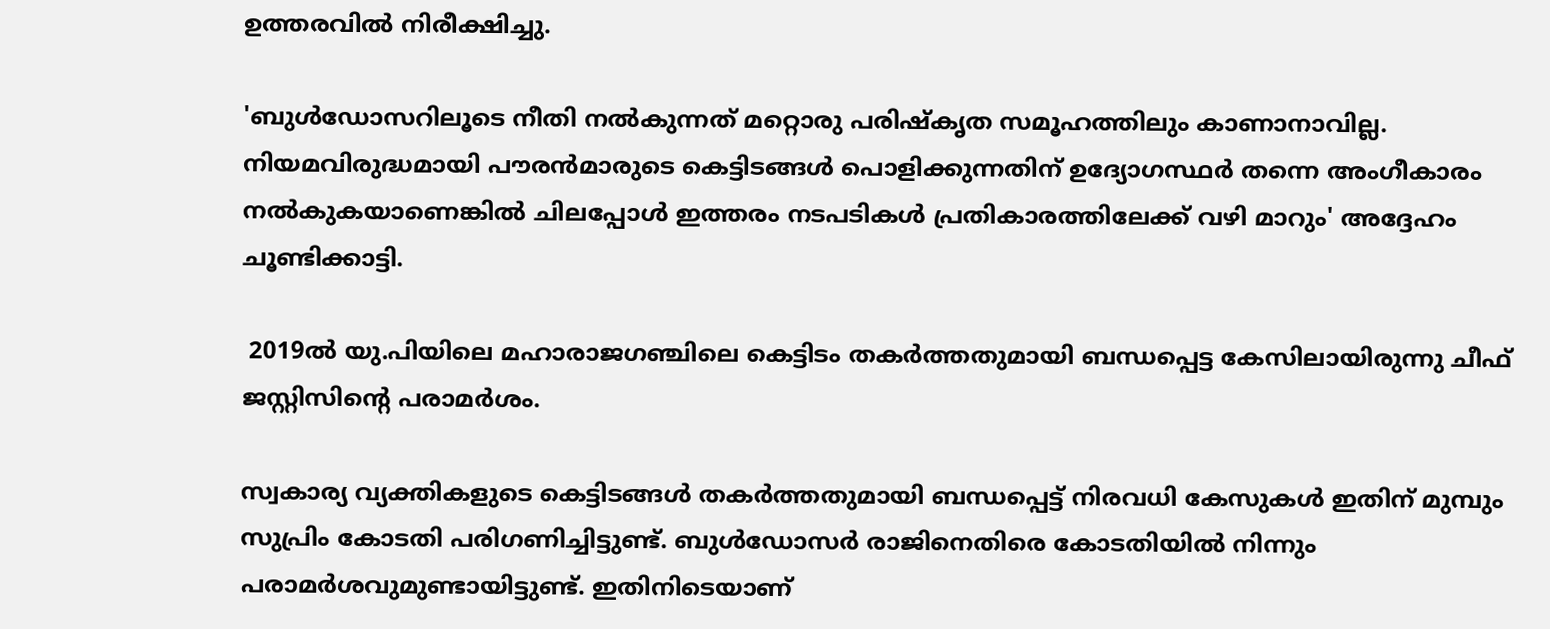ഉത്തരവില്‍ നിരീക്ഷിച്ചു.

'ബുള്‍ഡോസറിലൂടെ നീതി നല്‍കുന്നത് മറ്റൊരു പരിഷ്‌കൃത സമൂഹത്തിലും കാണാനാവില്ല. നിയമവിരുദ്ധമായി പൗരന്‍മാരുടെ കെട്ടിടങ്ങള്‍ പൊളിക്കുന്നതിന് ഉദ്യോഗസ്ഥര്‍ തന്നെ അംഗീകാരം നല്‍കുകയാണെങ്കില്‍ ചിലപ്പോള്‍ ഇത്തരം നടപടികള്‍ പ്രതികാരത്തിലേക്ക് വഴി മാറും' അദ്ദേഹം ചൂണ്ടിക്കാട്ടി.

 2019ല്‍ യു.പിയിലെ മഹാരാജഗഞ്ചിലെ കെട്ടിടം തകര്‍ത്തതുമായി ബന്ധപ്പെട്ട കേസിലായിരുന്നു ചീഫ് ജസ്റ്റിസിന്റെ പരാമര്‍ശം.

സ്വകാര്യ വ്യക്തികളുടെ കെട്ടിടങ്ങള്‍ തകര്‍ത്തതുമായി ബന്ധപ്പെട്ട് നിരവധി കേസുകള്‍ ഇതിന് മുമ്പും സുപ്രിം കോടതി പരിഗണിച്ചിട്ടുണ്ട്. ബുള്‍ഡോസര്‍ രാജിനെതിരെ കോടതിയില്‍ നിന്നും പരാമര്‍ശവുമുണ്ടായിട്ടുണ്ട്. ഇതിനിടെയാണ്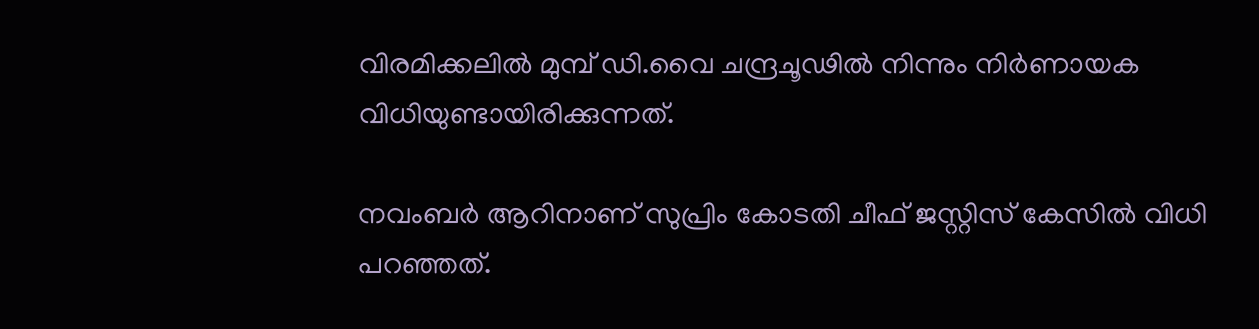വിരമിക്കലില്‍ മുമ്പ് ഡി.വൈ ചന്ദ്രചൂഢില്‍ നിന്നും നിര്‍ണായക വിധിയുണ്ടായിരിക്കുന്നത്.

നവംബര്‍ ആറിനാണ് സുപ്രിം കോടതി ചീഫ് ജസ്റ്റിസ് കേസില്‍ വിധി പറഞ്ഞത്.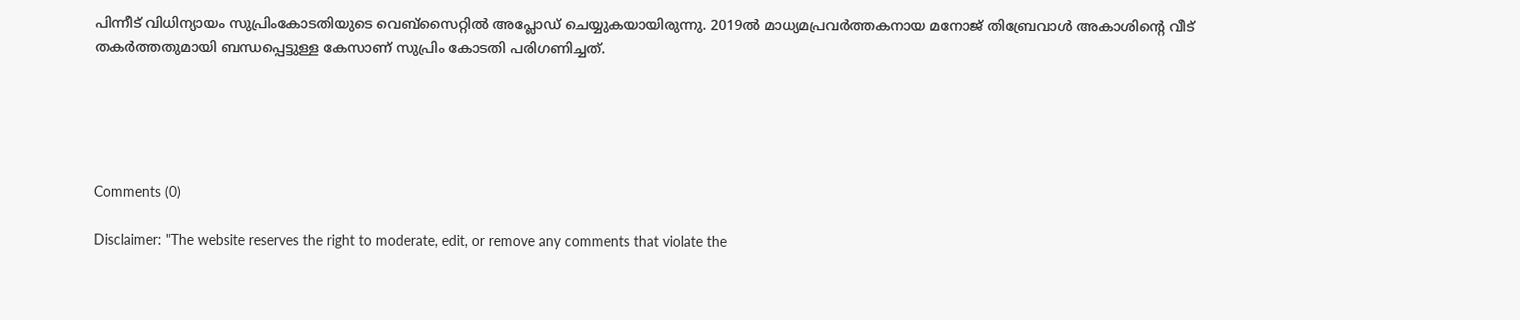പിന്നീട് വിധിന്യായം സുപ്രിംകോടതിയുടെ വെബ്‌സൈറ്റില്‍ അപ്ലോഡ് ചെയ്യുകയായിരുന്നു. 2019ല്‍ മാധ്യമപ്രവര്‍ത്തകനായ മനോജ് തിബ്രേവാള്‍ അകാശിന്റെ വീട് തകര്‍ത്തതുമായി ബന്ധപ്പെട്ടുള്ള കേസാണ് സുപ്രിം കോടതി പരിഗണിച്ചത്.





Comments (0)

Disclaimer: "The website reserves the right to moderate, edit, or remove any comments that violate the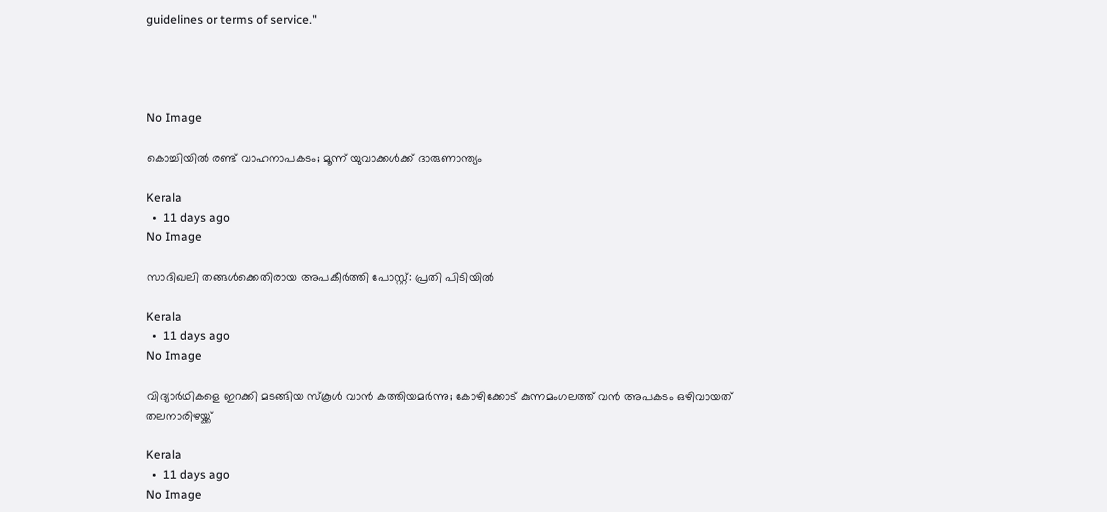guidelines or terms of service."




No Image

കൊച്ചിയില്‍ രണ്ട് വാഹനാപകടം; മൂന്ന് യുവാക്കള്‍ക്ക് ദാരുണാന്ത്യം

Kerala
  •  11 days ago
No Image

സാദിഖലി തങ്ങള്‍ക്കെതിരായ അപകീര്‍ത്തി പോസ്റ്റ്: പ്രതി പിടിയില്‍

Kerala
  •  11 days ago
No Image

വിദ്യാര്‍ഥികളെ ഇറക്കി മടങ്ങിയ സ്‌കൂള്‍ വാന്‍ കത്തിയമര്‍ന്നു; കോഴിക്കോട് കുന്നമംഗലത്ത് വന്‍ അപകടം ഒഴിവായത് തലനാരിഴയ്ക്ക്

Kerala
  •  11 days ago
No Image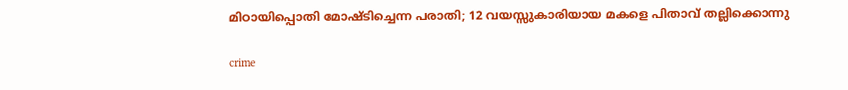മിഠായിപ്പൊതി മോഷ്ടിച്ചെന്ന പരാതി; 12 വയസ്സുകാരിയായ മകളെ പിതാവ് തല്ലിക്കൊന്നു

crime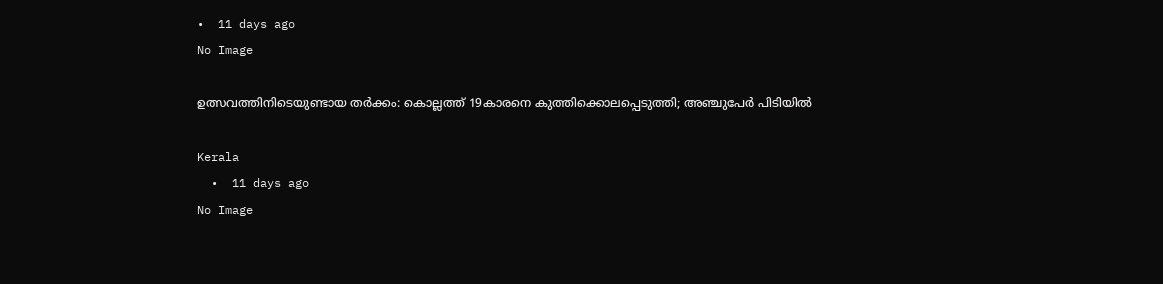•  11 days ago
No Image

ഉത്സവത്തിനിടെയുണ്ടായ തര്‍ക്കം: കൊല്ലത്ത് 19കാരനെ കുത്തിക്കൊലപ്പെടുത്തി; അഞ്ചുപേര്‍ പിടിയില്‍

Kerala
  •  11 days ago
No Image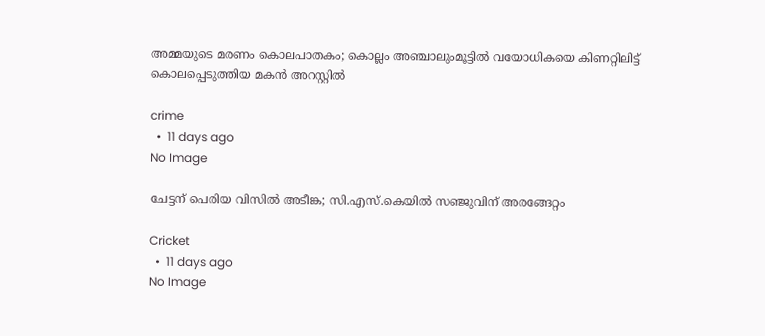അമ്മയുടെ മരണം കൊലപാതകം; കൊല്ലം അഞ്ചാലുംമൂട്ടിൽ വയോധികയെ കിണറ്റിലിട്ട് കൊലപ്പെടുത്തിയ മകൻ അറസ്റ്റിൽ

crime
  •  11 days ago
No Image

ചേട്ടന് പെരിയ വിസില്‍ അടീങ്ക; സി.എസ്.കെയില്‍ സഞ്ജുവിന് അരങ്ങേറ്റം

Cricket
  •  11 days ago
No Image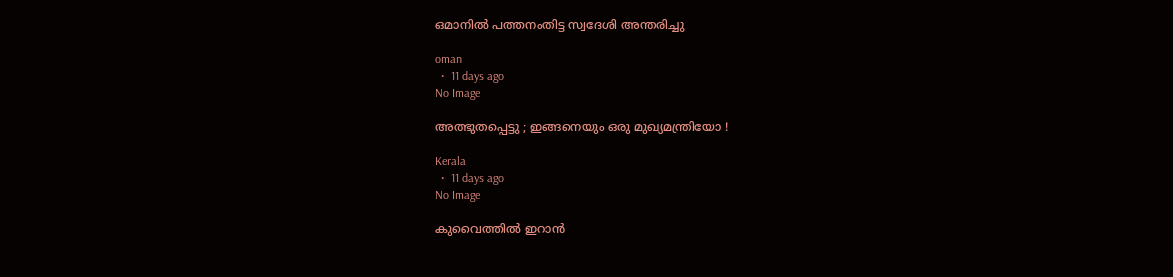ഒമാനില്‍ പത്തനംതിട്ട സ്വദേശി അന്തരിച്ചു

oman
  •  11 days ago
No Image

അത്ഭുതപ്പെട്ടു ; ഇങ്ങനെയും ഒരു മുഖ്യമന്ത്രിയോ !

Kerala
  •  11 days ago
No Image

കുവൈത്തില്‍ ഇറാന്‍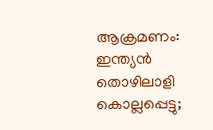ആക്രമണം: ഇന്ത്യന്‍ തൊഴിലാളി കൊല്ലപ്പെട്ടു;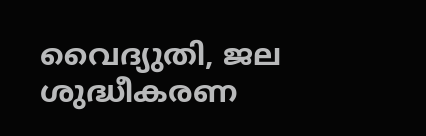വൈദ്യുതി, ജല ശുദ്ധീകരണ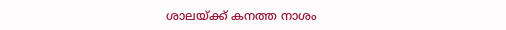ശാലയ്ക്ക് കനത്ത നാശം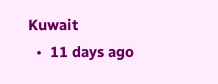Kuwait
  •  11 days ago